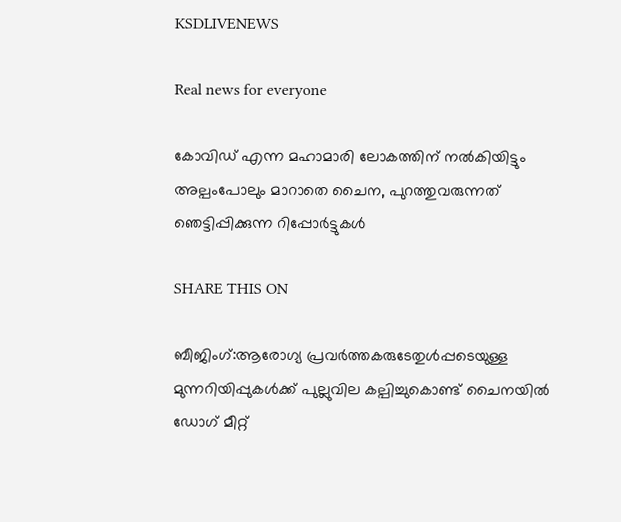KSDLIVENEWS

Real news for everyone

കോവിഡ് എന്ന മഹാമാരി ലോകത്തിന് നല്‍കിയിട്ടും അല്പംപോലും മാറാതെ ചൈന, പുറത്തുവരുന്നത് ഞെട്ടിപ്പിക്കുന്ന റിപ്പോര്‍ട്ടുകള്‍

SHARE THIS ON

ബീജിംഗ്:ആരോഗ്യ പ്രവര്‍ത്തകരുടേതുള്‍പ്പടെയുള്ള മുന്നറിയിപ്പുകള്‍ക്ക് പുല്ലുവില കല്പിച്ചുകൊണ്ട് ചൈനയില്‍ ഡോഗ് മീറ്റ്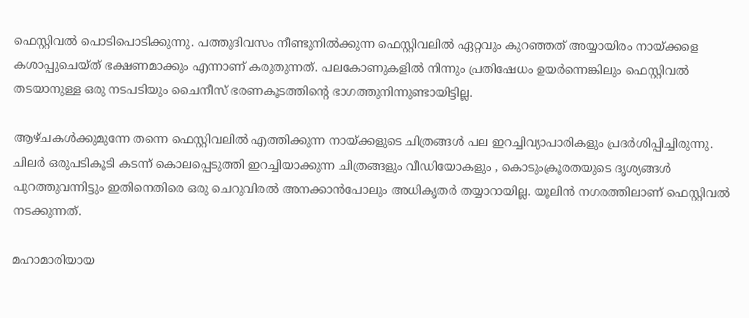ഫെസ്റ്റിവല്‍ പൊടിപൊടിക്കുന്നു. പത്തുദിവസം നീണ്ടുനില്‍ക്കുന്ന ഫെസ്റ്റിവലില്‍ ഏറ്റവും കുറഞ്ഞത് അയ്യായിരം നായ്ക്കളെ കശാപ്പുചെയ്ത് ഭക്ഷണമാക്കും എന്നാണ് കരുതുന്നത്. പലകോണുകളില്‍ നിന്നും പ്രതിഷേധം ഉയര്‍ന്നെങ്കിലും ഫെസ്റ്റിവല്‍ തടയാനുള്ള ഒരു നടപടിയും ചൈനീസ് ഭരണകൂടത്തിന്റെ ഭാഗത്തുനിന്നുണ്ടായിട്ടില്ല.

ആഴ്ചകള്‍ക്കുമുന്നേ തന്നെ ഫെസ്റ്റിവലില്‍ എത്തിക്കുന്ന നായ്ക്കളുടെ ചിത്രങ്ങള്‍ പല ഇറച്ചിവ്യാപാരികളും പ്രദര്‍ശിപ്പിച്ചിരുന്നു. ചിലര്‍ ഒരുപടികൂടി കടന്ന് കൊലപ്പെടുത്തി ഇറച്ചിയാക്കുന്ന ചിത്രങ്ങളും വീഡിയോകളും , കൊടുംക്രൂരതയുടെ ദൃശ്യങ്ങള്‍ പുറത്തുവന്നിട്ടും ഇതിനെതിരെ ഒരു ചെറുവിരല്‍ അനക്കാന്‍പോലും അധികൃതര്‍ തയ്യാറായില്ല. യൂലിന്‍ നഗരത്തിലാണ് ഫെസ്റ്റിവല്‍ നടക്കുന്നത്.

മഹാമാരിയായ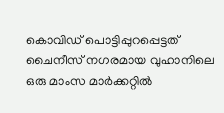കൊവിഡ് പൊട്ടിപ്പുറപ്പെട്ടത് ചൈനീസ് നഗരമായ വുഹാനിലെ ഒരു മാംസ മാര്‍ക്കറ്റില്‍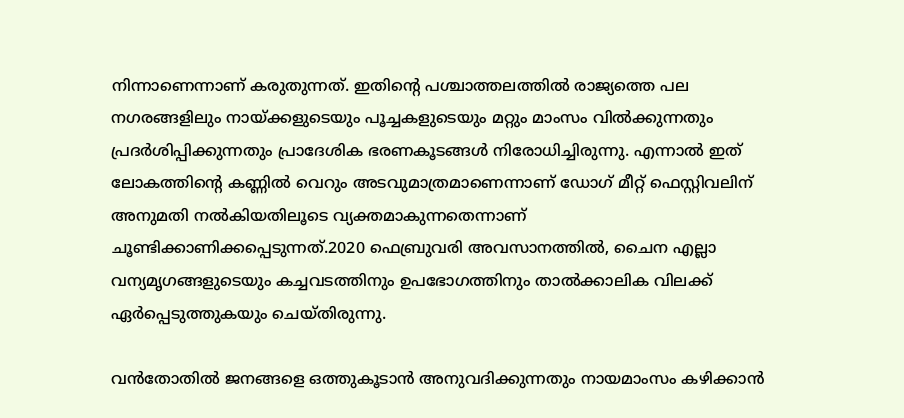നിന്നാണെന്നാണ് കരുതുന്നത്. ഇതിന്റെ പശ്ചാത്തലത്തില്‍ രാജ്യത്തെ പല നഗരങ്ങളിലും നായ്ക്കളുടെയും പൂച്ചകളുടെയും മറ്റും മാംസം വില്‍ക്കുന്നതും പ്രദര്‍ശിപ്പിക്കുന്നതും പ്രാദേശിക ഭരണകൂടങ്ങള്‍ നിരോധിച്ചിരുന്നു. എന്നാല്‍ ഇത് ലോകത്തിന്റെ കണ്ണില്‍ വെറും അടവുമാത്രമാണെന്നാണ് ഡോഗ് മീറ്റ് ഫെസ്റ്റിവലിന് അനുമതി നല്‍കിയതിലൂടെ വ്യക്തമാകുന്നതെന്നാണ് ചൂണ്ടിക്കാണിക്കപ്പെടുന്നത്.2020 ഫെബ്രുവരി അവസാനത്തില്‍, ചൈന എല്ലാ വന്യമൃഗങ്ങളുടെയും കച്ചവടത്തിനും ഉപഭോഗത്തിനും താല്‍ക്കാലിക വിലക്ക് ഏര്‍പ്പെടുത്തുകയും ചെയ്തിരുന്നു.

വന്‍തോതില്‍ ജനങ്ങളെ ഒത്തുകൂടാന്‍ അനുവദിക്കുന്നതും നായമാംസം കഴിക്കാന്‍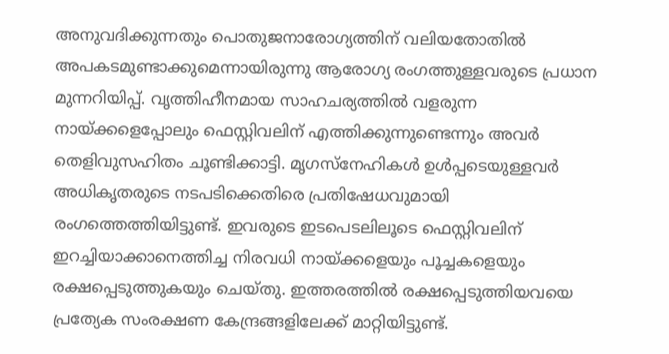അനുവദിക്കുന്നതും പൊതുജനാരോഗ്യത്തിന് വലിയതോതില്‍ അപകടമുണ്ടാക്കുമെന്നായിരുന്നു ആരോഗ്യ രംഗത്തുള്ളവരുടെ പ്രധാന മുന്നറിയിപ്പ്. വൃത്തിഹീനമായ സാഹചര്യത്തില്‍ വളരുന്ന നായ്ക്കളെപ്പോലും ഫെസ്റ്റിവലിന് എത്തിക്കുന്നുണ്ടെന്നും അവര്‍ തെളിവുസഹിതം ചൂണ്ടിക്കാട്ടി. മൃഗസ്നേഹികള്‍ ഉള്‍പ്പടെയുള്ളവര്‍ അധികൃതരുടെ നടപടിക്കെതിരെ പ്രതിഷേധവുമായി രംഗത്തെത്തിയിട്ടുണ്ട്. ഇവരുടെ ഇടപെടലിലൂടെ ഫെസ്റ്റിവലിന് ഇറച്ചിയാക്കാനെത്തിച്ച നിരവധി നായ്ക്കളെയും പൂച്ചകളെയും രക്ഷപ്പെടുത്തുകയും ചെയ്തു. ഇത്തരത്തില്‍ രക്ഷപ്പെടുത്തിയവയെ പ്രത്യേക സംരക്ഷണ കേന്ദ്രങ്ങളിലേക്ക് മാറ്റിയിട്ടുണ്ട്.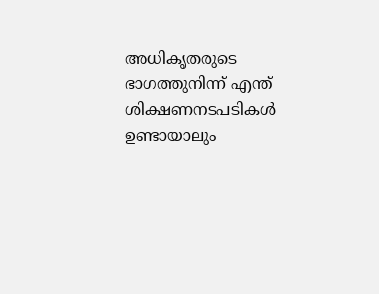അധികൃതരുടെ ഭാഗത്തുനിന്ന് എന്ത് ശിക്ഷണനടപടികള്‍ ഉണ്ടായാലും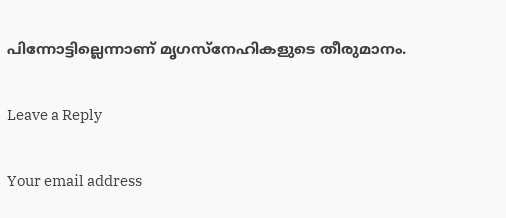പിന്നോട്ടില്ലെന്നാണ് മൃഗസ്നേഹികളുടെ തീരുമാനം.

Leave a Reply

Your email address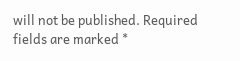will not be published. Required fields are marked *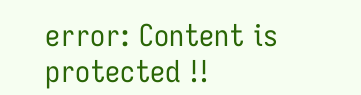error: Content is protected !!